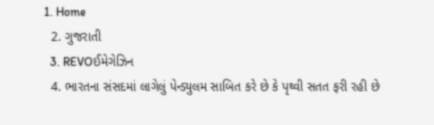1. Home
  2. ગુજરાતી
  3. REVOઈમેગેઝિન
  4. ભારતના સંસદમાં લાગેલું પેન્ડ્યુલમ સાબિત કરે છે કે પૃથ્વી સતત ફરી રહી છે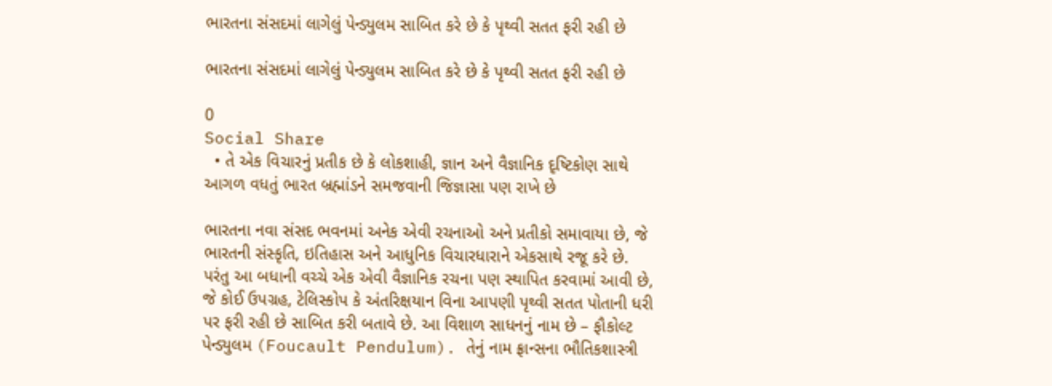ભારતના સંસદમાં લાગેલું પેન્ડ્યુલમ સાબિત કરે છે કે પૃથ્વી સતત ફરી રહી છે

ભારતના સંસદમાં લાગેલું પેન્ડ્યુલમ સાબિત કરે છે કે પૃથ્વી સતત ફરી રહી છે

0
Social Share
  • તે એક વિચારનું પ્રતીક છે કે લોકશાહી, જ્ઞાન અને વૈજ્ઞાનિક દૃષ્ટિકોણ સાથે આગળ વધતું ભારત બ્રહ્માંડને સમજવાની જિજ્ઞાસા પણ રાખે છે

ભારતના નવા સંસદ ભવનમાં અનેક એવી રચનાઓ અને પ્રતીકો સમાવાયા છે, જે ભારતની સંસ્કૃતિ, ઇતિહાસ અને આધુનિક વિચારધારાને એકસાથે રજૂ કરે છે. પરંતુ આ બધાની વચ્ચે એક એવી વૈજ્ઞાનિક રચના પણ સ્થાપિત કરવામાં આવી છે, જે કોઈ ઉપગ્રહ, ટેલિસ્કોપ કે અંતરિક્ષયાન વિના આપણી પૃથ્વી સતત પોતાની ધરી પર ફરી રહી છે સાબિત કરી બતાવે છે. આ વિશાળ સાધનનું નામ છે – ફૌકોલ્ટ પેન્ડ્યુલમ (Foucault Pendulum). તેનું નામ ફ્રાન્સના ભૌતિકશાસ્ત્રી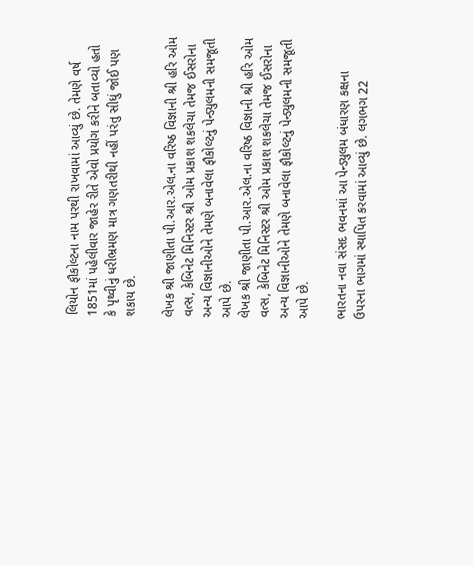લિયોન ફૌકોલ્ટના નામ પરથી રાખવામાં આવ્યું છે. તેમણે વર્ષ 1851માં પહેલીવાર જાહેર રીતે એવો પ્રયોગ કરીને બતાવ્યો હતો કે પૃથ્વીનું ધરીભ્રમણ માત્ર ગણતરીથી નહીં પરંતુ સીધું જોઈ પણ શકાય છે.

લેખક શ્રી જાણીતા પી.આર.એલ.ના વરિષ્ઠ વિજ્ઞાની શ્રી હરિ ઓમ વત્સ, કેબિનેટ મિનિસ્ટર શ્રી ઓમ પ્રકાશ શકલેચા તેમજ ઈસરોના અન્ય વિજ્ઞાનીઓને તેમણે બનાવેલા ફૌકોલ્ટનું પેન્ડ્યુલમની સમજૂતી આપે છે.
લેખક શ્રી જાણીતા પી.આર.એલ.ના વરિષ્ઠ વિજ્ઞાની શ્રી હરિ ઓમ વત્સ, કેબિનેટ મિનિસ્ટર શ્રી ઓમ પ્રકાશ શકલેચા તેમજ ઈસરોના અન્ય વિજ્ઞાનીઓને તેમણે બનાવેલા ફૌકોલ્ટનું પેન્ડ્યુલમની સમજૂતી આપે છે.

ભારતના નવા સંસદ ભવનમાં આ પેન્ડ્યુલમ બંધારણ કક્ષના ઉપરના ભાગમાં સ્થાપિત કરવામાં આવ્યું છે. લગભગ 22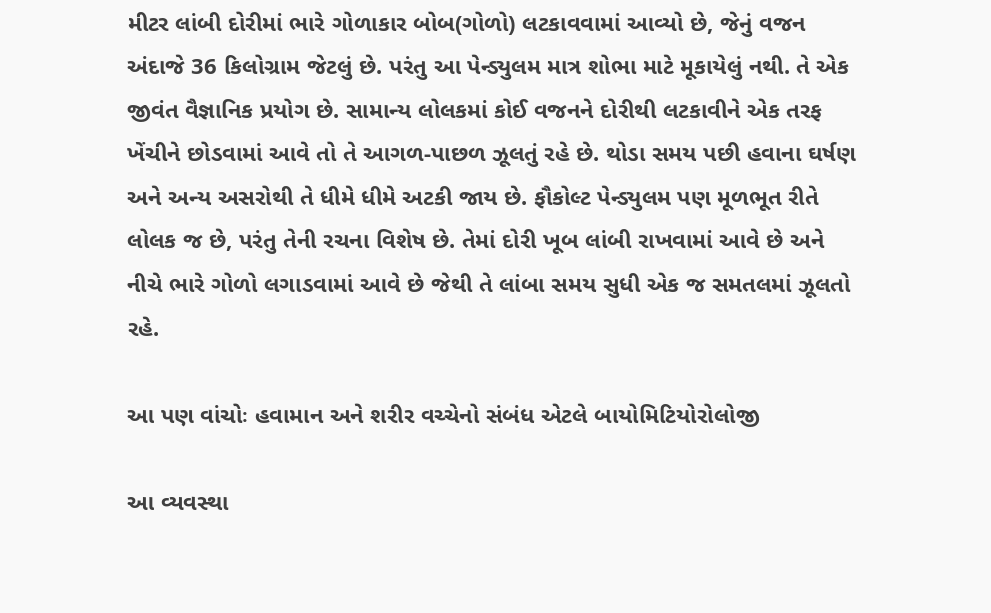મીટર લાંબી દોરીમાં ભારે ગોળાકાર બોબ(ગોળો) લટકાવવામાં આવ્યો છે, જેનું વજન અંદાજે 36 કિલોગ્રામ જેટલું છે. પરંતુ આ પેન્ડ્યુલમ માત્ર શોભા માટે મૂકાયેલું નથી. તે એક જીવંત વૈજ્ઞાનિક પ્રયોગ છે. સામાન્ય લોલકમાં કોઈ વજનને દોરીથી લટકાવીને એક તરફ ખેંચીને છોડવામાં આવે તો તે આગળ-પાછળ ઝૂલતું રહે છે. થોડા સમય પછી હવાના ઘર્ષણ અને અન્ય અસરોથી તે ધીમે ધીમે અટકી જાય છે. ફૌકોલ્ટ પેન્ડ્યુલમ પણ મૂળભૂત રીતે લોલક જ છે, પરંતુ તેની રચના વિશેષ છે. તેમાં દોરી ખૂબ લાંબી રાખવામાં આવે છે અને નીચે ભારે ગોળો લગાડવામાં આવે છે જેથી તે લાંબા સમય સુધી એક જ સમતલમાં ઝૂલતો રહે.

આ પણ વાંચોઃ હવામાન અને શરીર વચ્ચેનો સંબંધ એટલે બાયોમિટિયોરોલોજી

આ વ્યવસ્થા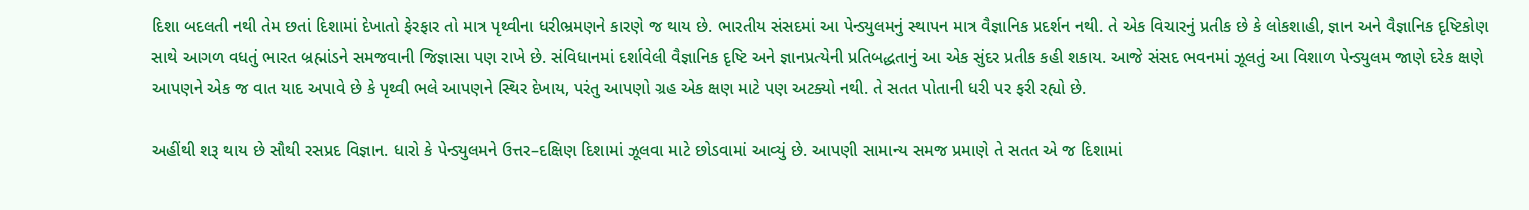દિશા બદલતી નથી તેમ છતાં દિશામાં દેખાતો ફેરફાર તો માત્ર પૃથ્વીના ધરીભ્રમણને કારણે જ થાય છે. ભારતીય સંસદમાં આ પેન્ડ્યુલમનું સ્થાપન માત્ર વૈજ્ઞાનિક પ્રદર્શન નથી. તે એક વિચારનું પ્રતીક છે કે લોકશાહી, જ્ઞાન અને વૈજ્ઞાનિક દૃષ્ટિકોણ સાથે આગળ વધતું ભારત બ્રહ્માંડને સમજવાની જિજ્ઞાસા પણ રાખે છે. સંવિધાનમાં દર્શાવેલી વૈજ્ઞાનિક દૃષ્ટિ અને જ્ઞાનપ્રત્યેની પ્રતિબદ્ધતાનું આ એક સુંદર પ્રતીક કહી શકાય. આજે સંસદ ભવનમાં ઝૂલતું આ વિશાળ પેન્ડ્યુલમ જાણે દરેક ક્ષણે આપણને એક જ વાત યાદ અપાવે છે કે પૃથ્વી ભલે આપણને સ્થિર દેખાય, પરંતુ આપણો ગ્રહ એક ક્ષણ માટે પણ અટક્યો નથી. તે સતત પોતાની ધરી પર ફરી રહ્યો છે.

અહીંથી શરૂ થાય છે સૌથી રસપ્રદ વિજ્ઞાન. ધારો કે પેન્ડ્યુલમને ઉત્તર–દક્ષિણ દિશામાં ઝૂલવા માટે છોડવામાં આવ્યું છે. આપણી સામાન્ય સમજ પ્રમાણે તે સતત એ જ દિશામાં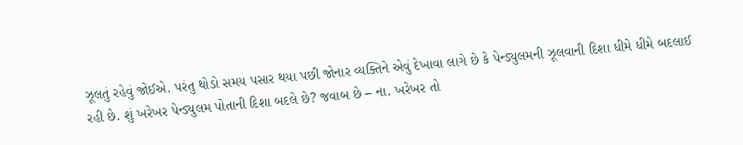ઝૂલતું રહેવું જોઈએ. પરંતુ થોડો સમય પસાર થયા પછી જોનાર વ્યક્તિને એવું દેખાવા લાગે છે કે પેન્ડ્યુલમની ઝૂલવાની દિશા ધીમે ધીમે બદલાઈ રહી છે. શું ખરેખર પેન્ડ્યુલમ પોતાની દિશા બદલે છે? જવાબ છે – ના. ખરેખર તો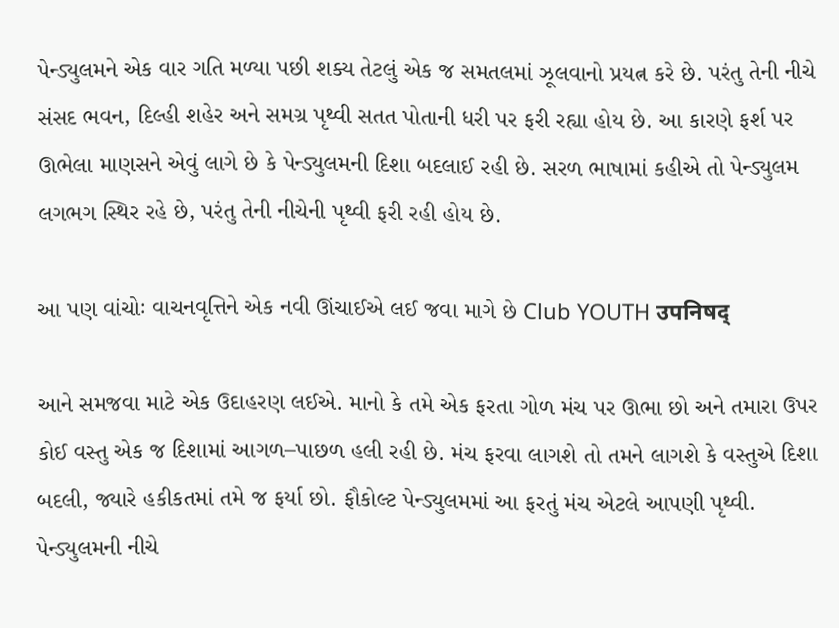પેન્ડ્યુલમને એક વાર ગતિ મળ્યા પછી શક્ય તેટલું એક જ સમતલમાં ઝૂલવાનો પ્રયત્ન કરે છે. પરંતુ તેની નીચે સંસદ ભવન, દિલ્હી શહેર અને સમગ્ર પૃથ્વી સતત પોતાની ધરી પર ફરી રહ્યા હોય છે. આ કારણે ફર્શ પર ઊભેલા માણસને એવું લાગે છે કે પેન્ડ્યુલમની દિશા બદલાઈ રહી છે. સરળ ભાષામાં કહીએ તો પેન્ડ્યુલમ લગભગ સ્થિર રહે છે, પરંતુ તેની નીચેની પૃથ્વી ફરી રહી હોય છે.

આ પણ વાંચોઃ વાચનવૃત્તિને એક નવી ઊંચાઈએ લઈ જવા માગે છે Club YOUTH उपनिषद्

આને સમજવા માટે એક ઉદાહરણ લઈએ. માનો કે તમે એક ફરતા ગોળ મંચ પર ઊભા છો અને તમારા ઉપર કોઈ વસ્તુ એક જ દિશામાં આગળ–પાછળ હલી રહી છે. મંચ ફરવા લાગશે તો તમને લાગશે કે વસ્તુએ દિશા બદલી, જ્યારે હકીકતમાં તમે જ ફર્યા છો. ફૌકોલ્ટ પેન્ડ્યુલમમાં આ ફરતું મંચ એટલે આપણી પૃથ્વી. પેન્ડ્યુલમની નીચે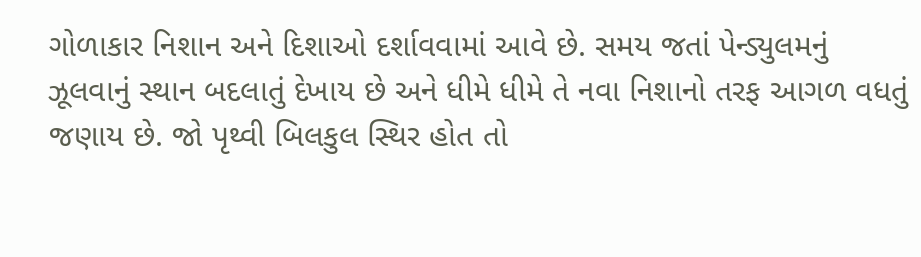ગોળાકાર નિશાન અને દિશાઓ દર્શાવવામાં આવે છે. સમય જતાં પેન્ડ્યુલમનું ઝૂલવાનું સ્થાન બદલાતું દેખાય છે અને ધીમે ધીમે તે નવા નિશાનો તરફ આગળ વધતું જણાય છે. જો પૃથ્વી બિલકુલ સ્થિર હોત તો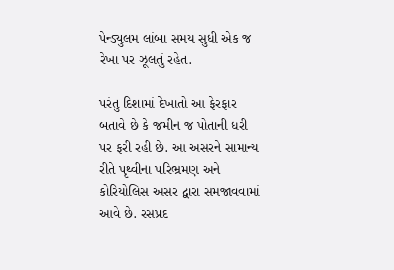પેન્ડ્યુલમ લાંબા સમય સુધી એક જ રેખા પર ઝૂલતું રહેત.

પરંતુ દિશામાં દેખાતો આ ફેરફાર બતાવે છે કે જમીન જ પોતાની ધરી પર ફરી રહી છે. આ અસરને સામાન્ય રીતે પૃથ્વીના પરિભ્રમણ અને કોરિયોલિસ અસર દ્વારા સમજાવવામાં આવે છે. રસપ્રદ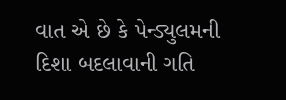વાત એ છે કે પેન્ડ્યુલમની દિશા બદલાવાની ગતિ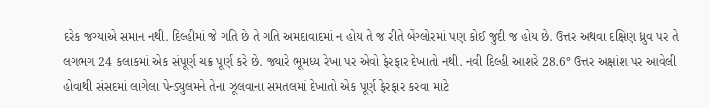દરેક જગ્યાએ સમાન નથી. દિલ્હીમાં જે ગતિ છે તે ગતિ અમદાવાદમાં ન હોય તે જ રીતે બેંગ્લોરમાં પણ કોઈ જુદી જ હોય છે. ઉત્તર અથવા દક્ષિણ ધ્રુવ પર તે લગભગ 24 કલાકમાં એક સંપૂર્ણ ચક્ર પૂર્ણ કરે છે. જ્યારે ભૂમધ્ય રેખા પર એવો ફેરફાર દેખાતો નથી. નવી દિલ્હી આશરે 28.6° ઉત્તર અક્ષાંશ પર આવેલી હોવાથી સંસદમાં લાગેલા પેન્ડ્યુલમને તેના ઝૂલવાના સમતલમાં દેખાતો એક પૂર્ણ ફેરફાર કરવા માટે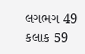લગભગ 49 કલાક 59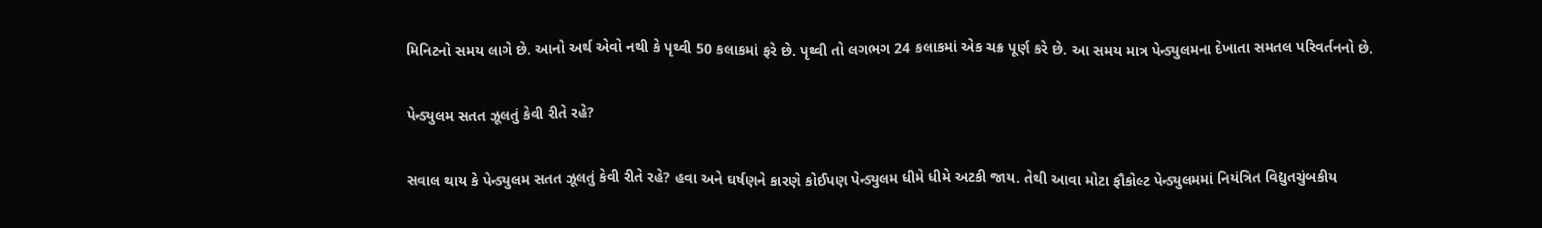મિનિટનો સમય લાગે છે. આનો અર્થ એવો નથી કે પૃથ્વી 50 કલાકમાં ફરે છે. પૃથ્વી તો લગભગ 24 કલાકમાં એક ચક્ર પૂર્ણ કરે છે. આ સમય માત્ર પેન્ડ્યુલમના દેખાતા સમતલ પરિવર્તનનો છે.

પેન્ડ્યુલમ સતત ઝૂલતું કેવી રીતે રહે?

સવાલ થાય કે પેન્ડ્યુલમ સતત ઝૂલતું કેવી રીતે રહે? હવા અને ઘર્ષણને કારણે કોઈપણ પેન્ડ્યુલમ ધીમે ધીમે અટકી જાય. તેથી આવા મોટા ફૌકોલ્ટ પેન્ડ્યુલમમાં નિયંત્રિત વિદ્યુતચુંબકીય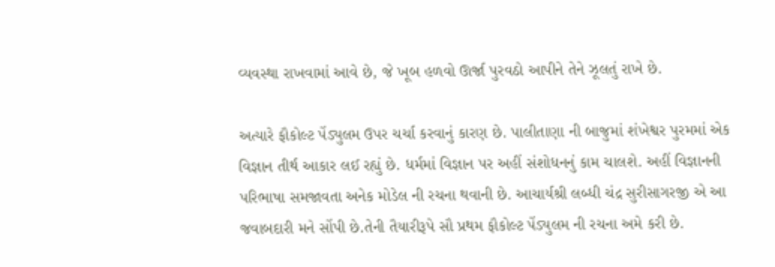વ્યવસ્થા રાખવામાં આવે છે, જે ખૂબ હળવો ઊર્જા પુરવઠો આપીને તેને ઝૂલતું રાખે છે.

અત્યારે ફૌકોલ્ટ પેંડ્યુલમ ઉપર ચર્ચા કરવાનું કારણ છે. પાલીતાણા ની બાજુમાં શંખેશ્વર પુરમમાં એક વિજ્ઞાન તીર્થ આકાર લઈ રહ્યું છે. ધર્મમાં વિજ્ઞાન પર અહીં સંશોધનનું કામ ચાલશે. અહીં વિજ્ઞાનની પરિભાષા સમજાવતા અનેક મોડેલ ની રચના થવાની છે. આચાર્યશ્રી લબ્ધી ચંદ્ર સુરીસાગરજી એ આ જવાબદારી મને સોંપી છે.તેની તૈયારીરૂપે સૌ પ્રથમ ફૌકોલ્ટ પેંડ્યુલમ ની રચના અમે કરી છે.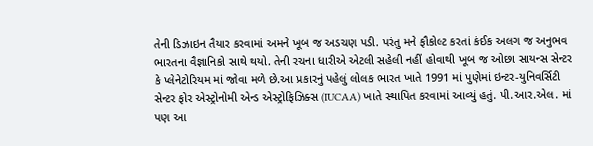તેની ડિઝાઇન તૈયાર કરવામાં અમને ખૂબ જ અડચણ પડી. પરંતુ મને ફૌકોલ્ટ કરતાં કંઈક અલગ જ અનુભવ ભારતના વૈજ્ઞાનિકો સાથે થયો. તેની રચના ધારીએ એટલી સહેલી નહીં હોવાથી ખૂબ જ ઓછા સાયન્સ સેન્ટર કે પ્લેનેટોરિયમ માં જોવા મળે છે.આ પ્રકારનું પહેલું લોલક ભારત ખાતે 1991 માં પુણેમાં ઇન્ટર-યુનિવર્સિટી સેન્ટર ફોર એસ્ટ્રોનોમી એન્ડ એસ્ટ્રોફિઝિક્સ (IUCAA) ખાતે સ્થાપિત કરવામાં આવ્યું હતું. પી.આર.એલ. માં પણ આ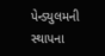પેન્ડ્યુલમની સ્થાપના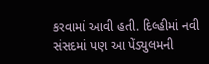કરવામાં આવી હતી. દિલ્હીમાં નવી સંસદમાં પણ આ પેંડ્યુલમની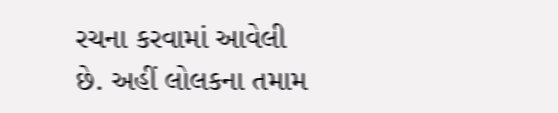રચના કરવામાં આવેલી છે. અહીં લોલકના તમામ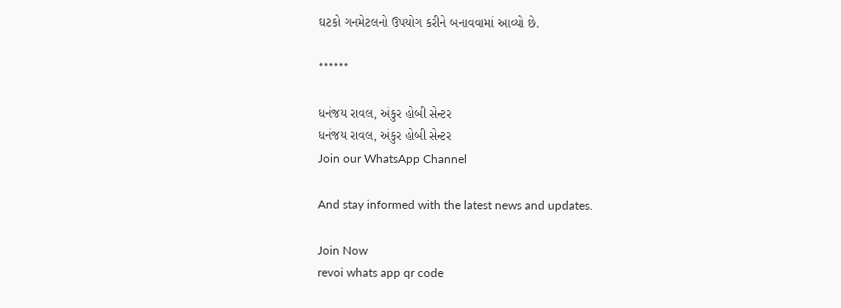ઘટકો ગનમેટલનો ઉપયોગ કરીને બનાવવામાં આવ્યો છે.

******

ધનંજય રાવલ, અંકુર હોબી સેન્ટર
ધનંજય રાવલ, અંકુર હોબી સેન્ટર
Join our WhatsApp Channel

And stay informed with the latest news and updates.

Join Now
revoi whats app qr code